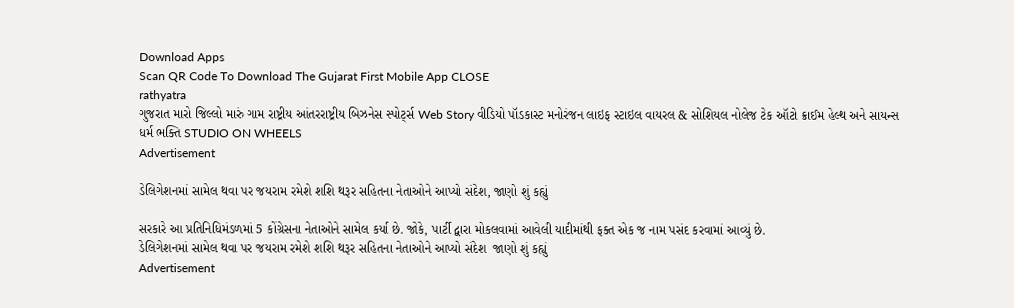Download Apps
Scan QR Code To Download The Gujarat First Mobile App CLOSE
rathyatra
ગુજરાત મારો જિલ્લો મારું ગામ રાષ્ટ્રીય આંતરરાષ્ટ્રીય બિઝનેસ સ્પોર્ટ્સ Web Story વીડિયો પૉડકાસ્ટ મનોરંજન લાઇફ સ્ટાઇલ વાયરલ & સોશિયલ નોલેજ ટેક ઑટો ક્રાઈમ હેલ્થ અને સાયન્સ ધર્મ ભક્તિ STUDIO ON WHEELS
Advertisement

ડેલિગેશનમાં સામેલ થવા પર જયરામ રમેશે શશિ થરૂર સહિતના નેતાઓને આપ્યો સંદેશ, જાણો શું કહ્યું

સરકારે આ પ્રતિનિધિમંડળમાં 5 કોંગ્રેસના નેતાઓને સામેલ કર્યા છે. જોકે, પાર્ટી દ્વારા મોકલવામાં આવેલી યાદીમાંથી ફક્ત એક જ નામ પસંદ કરવામાં આવ્યું છે.
ડેલિગેશનમાં સામેલ થવા પર જયરામ રમેશે શશિ થરૂર સહિતના નેતાઓને આપ્યો સંદેશ  જાણો શું કહ્યું
Advertisement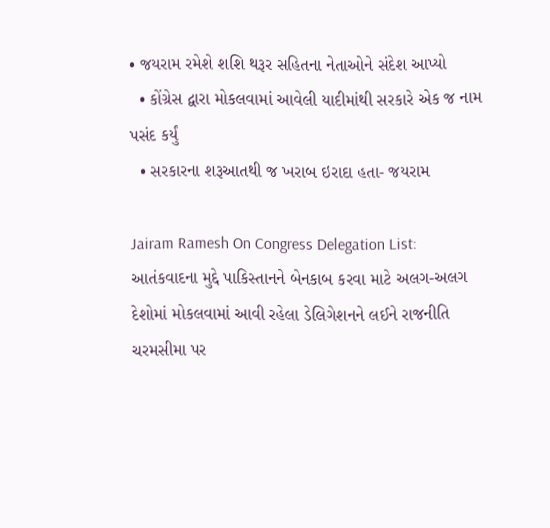• જયરામ રમેશે શશિ થરૂર સહિતના નેતાઓને સંદેશ આપ્યો
  • કોંગ્રેસ દ્વારા મોકલવામાં આવેલી યાદીમાંથી સરકારે એક જ નામ પસંદ કર્યું
  • સરકારના શરૂઆતથી જ ખરાબ ઇરાદા હતા- જયરામ

Jairam Ramesh On Congress Delegation List: આતંકવાદના મુદ્દે પાકિસ્તાનને બેનકાબ કરવા માટે અલગ-અલગ દેશોમાં મોકલવામાં આવી રહેલા ડેલિગેશનને લઈને રાજનીતિ ચરમસીમા પર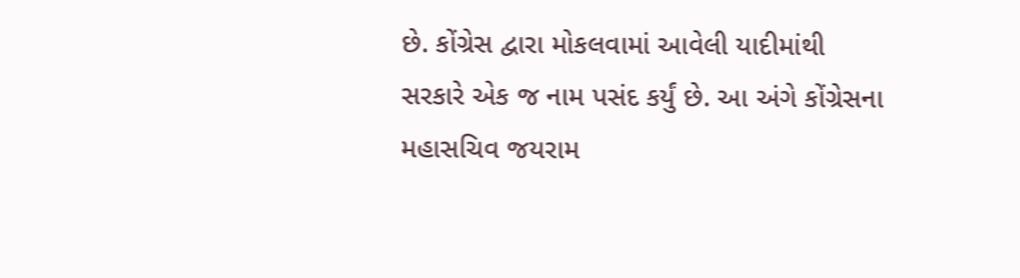છે. કોંગ્રેસ દ્વારા મોકલવામાં આવેલી યાદીમાંથી સરકારે એક જ નામ પસંદ કર્યું છે. આ અંગે કોંગ્રેસના મહાસચિવ જયરામ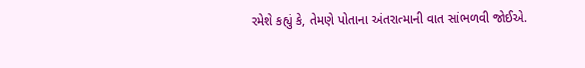રમેશે કહ્યું કે, તેમણે પોતાના અંતરાત્માની વાત સાંભળવી જોઈએ.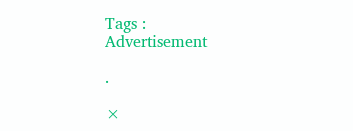Tags :
Advertisement

.

×